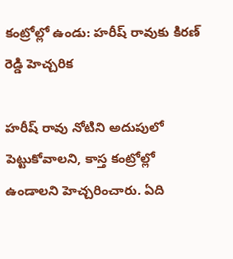కంట్రోల్లో ఉండు: హరీష్ రావుకు కిరణ్ రెడ్డి హెచ్చరిక

హరీష్ రావు నోటిని అదుపులో పెట్టుకోవాలని, కాస్త కంట్రోల్లో ఉండాలని హెచ్చరించారు. ఏది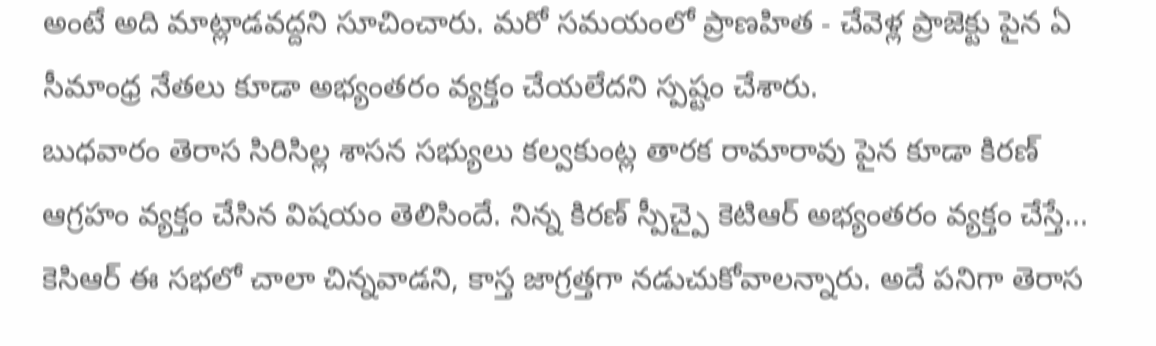అంటే అది మాట్లాడవద్దని సూచించారు. మరో సమయంలో ప్రాణహిత - చేవెళ్ల ప్రాజెక్టు పైన ఏ సీమాంధ్ర నేతలు కూడా అభ్యంతరం వ్యక్తం చేయలేదని స్పష్టం చేశారు.
బుధవారం తెరాస సిరిసిల్ల శాసన సభ్యులు కల్వకుంట్ల తారక రామారావు పైన కూడా కిరణ్ ఆగ్రహం వ్యక్తం చేసిన విషయం తెలిసిందే. నిన్న కిరణ్ స్పీచ్పై కెటిఆర్ అభ్యంతరం వ్యక్తం చేస్తే... కెసిఆర్ ఈ సభలో చాలా చిన్నవాడని, కాస్త జాగ్రత్తగా నడుచుకోవాలన్నారు. అదే పనిగా తెరాస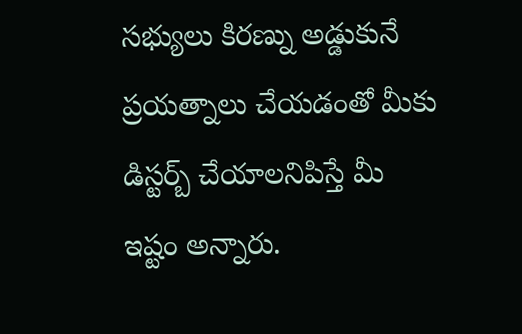సభ్యులు కిరణ్ను అడ్డుకునే ప్రయత్నాలు చేయడంతో మీకు డిస్టర్బ్ చేయాలనిపిస్తే మీ ఇష్టం అన్నారు.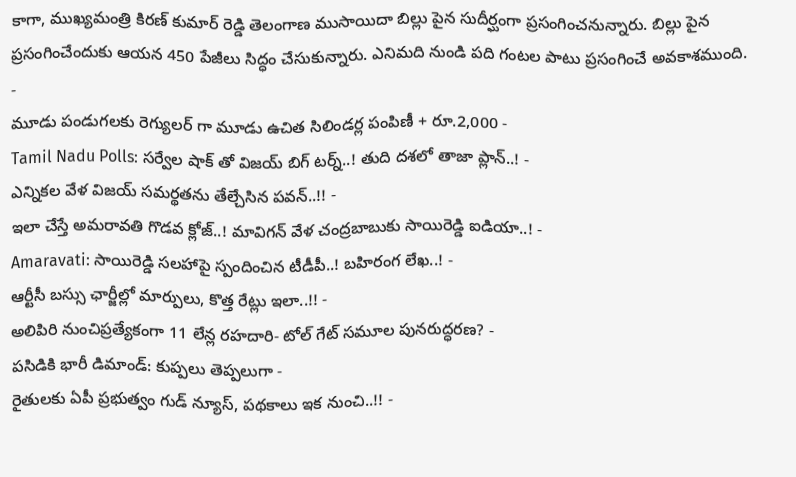కాగా, ముఖ్యమంత్రి కిరణ్ కుమార్ రెడ్డి తెలంగాణ ముసాయిదా బిల్లు పైన సుదీర్ఘంగా ప్రసంగించనున్నారు. బిల్లు పైన ప్రసంగించేందుకు ఆయన 450 పేజీలు సిద్ధం చేసుకున్నారు. ఎనిమది నుండి పది గంటల పాటు ప్రసంగించే అవకాశముంది.
-
మూడు పండుగలకు రెగ్యులర్ గా మూడు ఉచిత సిలిండర్ల పంపిణీ + రూ.2,000 -
Tamil Nadu Polls: సర్వేల షాక్ తో విజయ్ బిగ్ టర్న్..! తుది దశలో తాజా ప్లాన్..! -
ఎన్నికల వేళ విజయ్ సమర్థతను తేల్చేసిన పవన్..!! -
ఇలా చేస్తే అమరావతి గొడవ క్లోజ్..! మావిగన్ వేళ చంద్రబాబుకు సాయిరెడ్డి ఐడియా..! -
Amaravati: సాయిరెడ్డి సలహాపై స్పందించిన టీడీపీ..! బహిరంగ లేఖ..! -
ఆర్టీసీ బస్సు ఛార్జీల్లో మార్పులు, కొత్త రేట్లు ఇలా..!! -
అలిపిరి నుంచిప్రత్యేకంగా 11 లేన్ల రహదారి- టోల్ గేట్ సమూల పునరుద్ధరణ? -
పసిడికి భారీ డిమాండ్: కుప్పలు తెప్పలుగా -
రైతులకు ఏపీ ప్రభుత్వం గుడ్ న్యూస్, పథకాలు ఇక నుంచి..!! -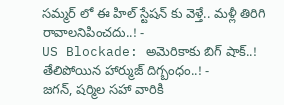సమ్మర్ లో ఈ హిల్ స్టేషన్ కు వెళ్తే.. మళ్లీ తిరిగి రావాలనిపించదు..! -
US Blockade: అమెరికాకు బిగ్ షాక్..! తేలిపోయిన హార్ముజ్ దిగ్బంధం..! -
జగన్, షర్మిల సహా వారికి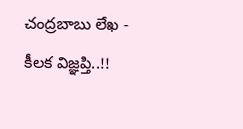చంద్రబాబు లేఖ - కీలక విజ్ఞప్తి..!!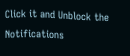Click it and Unblock the Notifications